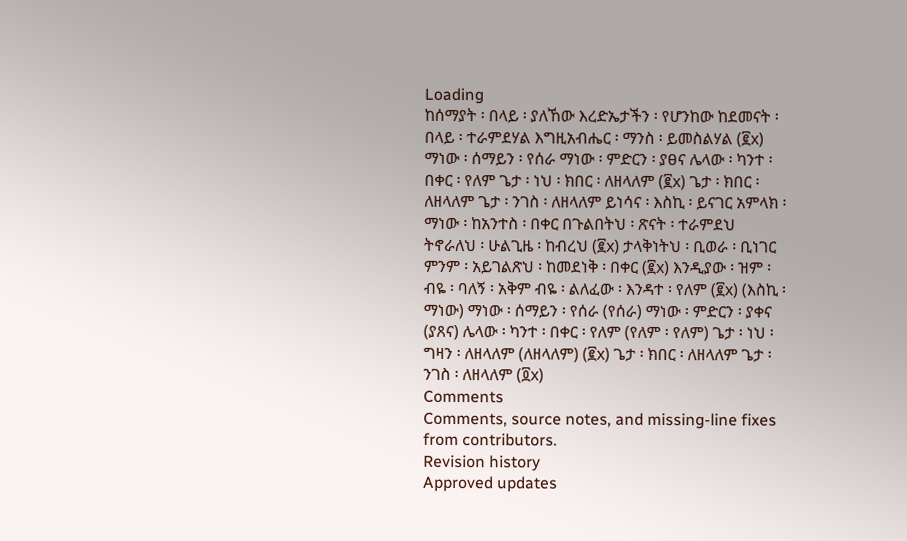Loading
ከሰማያት ፡ በላይ ፡ ያለኸው እረድኤታችን ፡ የሆንከው ከደመናት ፡ በላይ ፡ ተራምደሃል እግዚአብሔር ፡ ማንስ ፡ ይመስልሃል (፪x) ማነው ፡ ሰማይን ፡ የሰራ ማነው ፡ ምድርን ፡ ያፀና ሌላው ፡ ካንተ ፡ በቀር ፡ የለም ጌታ ፡ ነህ ፡ ክበር ፡ ለዘላለም (፪x) ጌታ ፡ ክበር ፡ ለዘላለም ጌታ ፡ ንገስ ፡ ለዘላለም ይነሳና ፡ እስኪ ፡ ይናገር አምላክ ፡ ማነው ፡ ከአንተስ ፡ በቀር በጉልበትህ ፡ ጽናት ፡ ተራምደህ ትኖራለህ ፡ ሁልጊዜ ፡ ከብረህ (፪x) ታላቅነትህ ፡ ቢወራ ፡ ቢነገር ምንም ፡ አይገልጽህ ፡ ከመደነቅ ፡ በቀር (፪x) እንዲያው ፡ ዝም ፡ ብዬ ፡ ባለኝ ፡ አቅም ብዬ ፡ ልለፈው ፡ እንዳተ ፡ የለም (፪x) (እስኪ ፡ ማነው) ማነው ፡ ሰማይን ፡ የሰራ (የሰራ) ማነው ፡ ምድርን ፡ ያቀና (ያጸና) ሌላው ፡ ካንተ ፡ በቀር ፡ የለም (የለም ፡ የለም) ጌታ ፡ ነህ ፡ ግዛን ፡ ለዘላለም (ለዘላለም) (፪x) ጌታ ፡ ክበር ፡ ለዘላለም ጌታ ፡ ንገስ ፡ ለዘላለም (፬x)
Comments
Comments, source notes, and missing-line fixes from contributors.
Revision history
Approved updates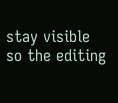stay visible so the editing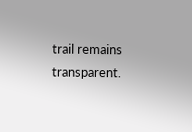trail remains transparent.